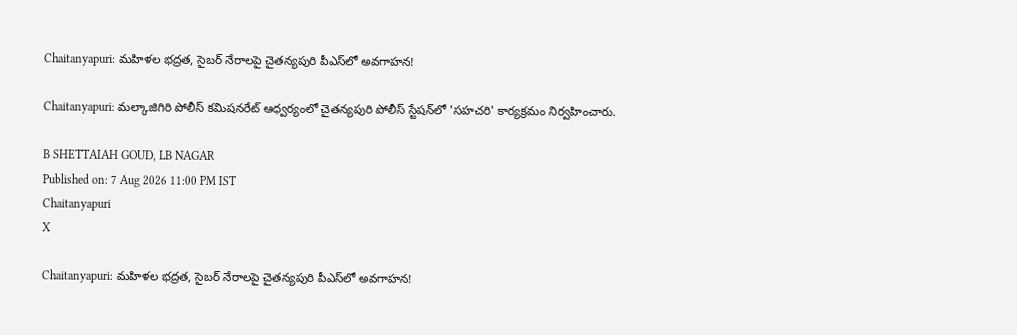Chaitanyapuri: మహిళల భద్రత, సైబర్ నేరాలపై చైతన్యపురి పీఎస్‌లో అవగాహన!

Chaitanyapuri: మల్కాజిగిరి పోలీస్ కమిషనరేట్ ఆధ్వర్యంలో చైతన్యపురి పోలీస్ స్టేషన్‌లో 'సహచరి' కార్యక్రమం నిర్వహించారు.

B SHETTAIAH GOUD, LB NAGAR
Published on: 7 Aug 2026 11:00 PM IST
Chaitanyapuri
X

Chaitanyapuri: మహిళల భద్రత, సైబర్ నేరాలపై చైతన్యపురి పీఎస్‌లో అవగాహన!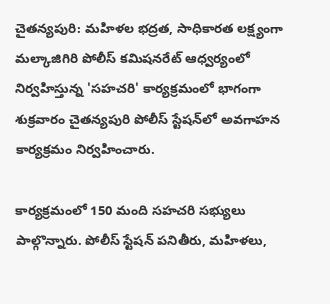చైతన్యపురి: మహిళల భద్రత, సాధికారత లక్ష్యంగా మల్కాజిగిరి పోలీస్ కమిషనరేట్ ఆధ్వర్యంలో నిర్వహిస్తున్న 'సహచరి' కార్యక్రమంలో భాగంగా శుక్రవారం చైతన్యపురి పోలీస్ స్టేషన్‌లో అవగాహన కార్యక్రమం నిర్వహించారు.

కార్యక్రమంలో 150 మంది సహచరి సభ్యులు పాల్గొన్నారు. పోలీస్ స్టేషన్ పనితీరు, మహిళలు,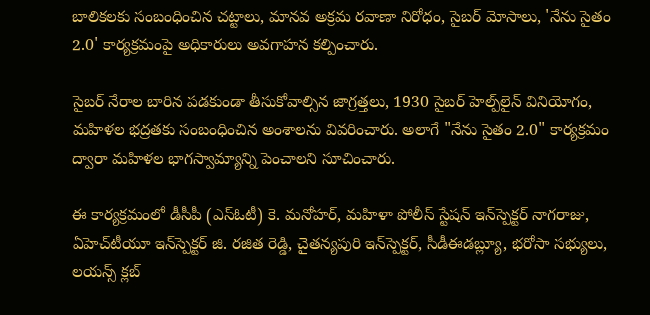బాలికలకు సంబంధించిన చట్టాలు, మానవ అక్రమ రవాణా నిరోధం, సైబర్ మోసాలు, 'నేను సైతం 2.0' కార్యక్రమంపై అధికారులు అవగాహన కల్పించారు.

సైబర్ నేరాల బారిన పడకుండా తీసుకోవాల్సిన జాగ్రత్తలు, 1930 సైబర్ హెల్ప్‌లైన్ వినియోగం, మహిళల భద్రతకు సంబంధించిన అంశాలను వివరించారు. అలాగే "నేను సైతం 2.0" కార్యక్రమం ద్వారా మహిళల భాగస్వామ్యాన్ని పెంచాలని సూచించారు.

ఈ కార్యక్రమంలో డీసీపీ (ఎస్‌ఓటీ) కె. మనోహర్, మహిళా పోలీస్ స్టేషన్ ఇన్‌స్పెక్టర్ నాగరాజు, ఏహెచ్‌టీయూ ఇన్‌స్పెక్టర్ జి. రజిత రెడ్డి, చైతన్యపురి ఇన్‌స్పెక్టర్, సీడీఈడబ్ల్యూ, భరోసా సభ్యులు, లయన్స్ క్లబ్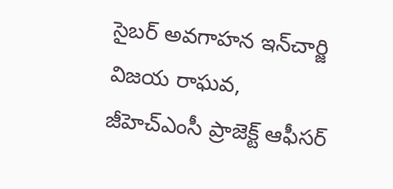సైబర్ అవగాహన ఇన్‌చార్జి విజయ రాఘవ, జీహెచ్‌ఎంసీ ప్రాజెక్ట్ ఆఫీసర్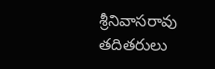శ్రీనివాసరావు తదితరులు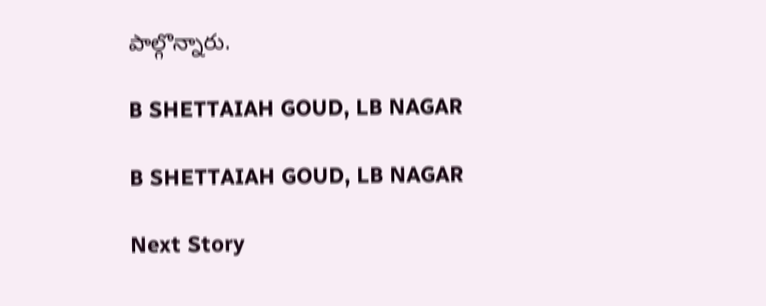పాల్గొన్నారు.

B SHETTAIAH GOUD, LB NAGAR

B SHETTAIAH GOUD, LB NAGAR

Next Story